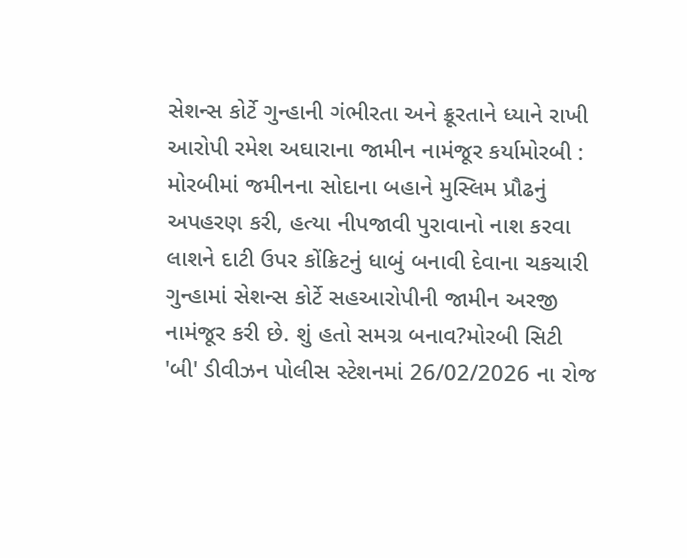સેશન્સ કોર્ટે ગુન્હાની ગંભીરતા અને ક્રૂરતાને ધ્યાને રાખી આરોપી રમેશ અઘારાના જામીન નામંજૂર કર્યામોરબી : મોરબીમાં જમીનના સોદાના બહાને મુસ્લિમ પ્રૌઢનું અપહરણ કરી, હત્યા નીપજાવી પુરાવાનો નાશ કરવા લાશને દાટી ઉપર કોંક્રિટનું ધાબું બનાવી દેવાના ચકચારી ગુન્હામાં સેશન્સ કોર્ટે સહઆરોપીની જામીન અરજી નામંજૂર કરી છે. શું હતો સમગ્ર બનાવ?મોરબી સિટી 'બી' ડીવીઝન પોલીસ સ્ટેશનમાં 26/02/2026 ના રોજ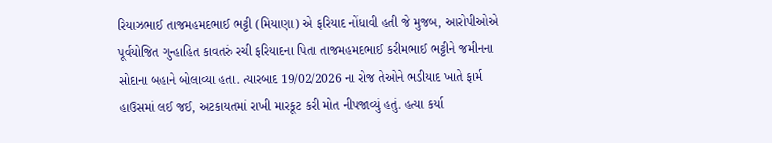રિયાઝભાઈ તાજમહમદભાઈ ભટ્ટી (મિયાણા) એ ફરિયાદ નોંધાવી હતી જે મુજબ, આરોપીઓએ પૂર્વયોજિત ગુન્હાહિત કાવતરું રચી ફરિયાદના પિતા તાજમહમદભાઈ કરીમભાઈ ભટ્ટીને જમીનના સોદાના બહાને બોલાવ્યા હતા. ત્યારબાદ 19/02/2026 ના રોજ તેઓને ભડીયાદ ખાતે ફાર્મ હાઉસમાં લઈ જઈ, અટકાયતમાં રાખી મારકૂટ કરી મોત નીપજાવ્યું હતું. હત્યા કર્યા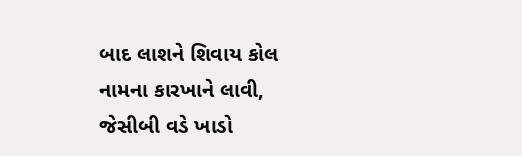બાદ લાશને શિવાય કોલ નામના કારખાને લાવી, જેસીબી વડે ખાડો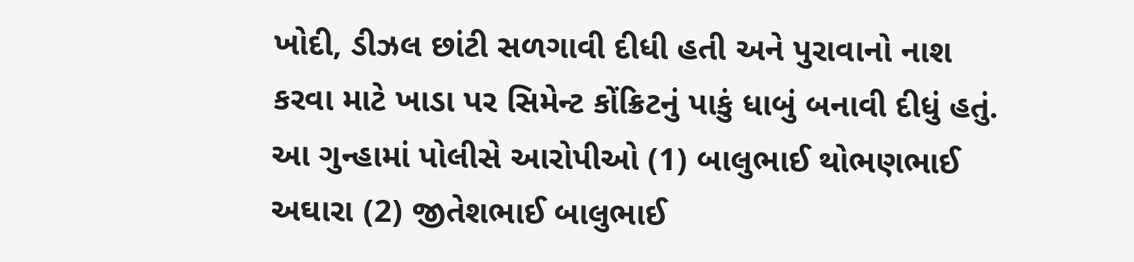ખોદી, ડીઝલ છાંટી સળગાવી દીધી હતી અને પુરાવાનો નાશ કરવા માટે ખાડા પર સિમેન્ટ કોંક્રિટનું પાકું ધાબું બનાવી દીધું હતું. આ ગુન્હામાં પોલીસે આરોપીઓ (1) બાલુભાઈ થોભણભાઈ અઘારા (2) જીતેશભાઈ બાલુભાઈ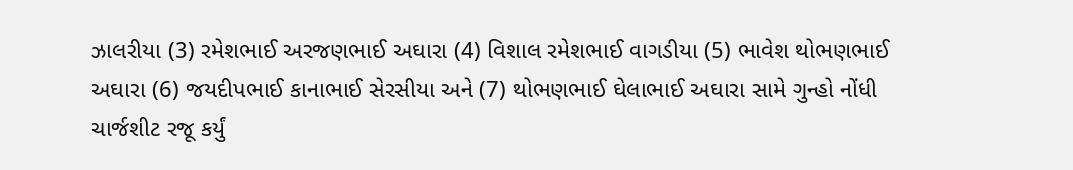ઝાલરીયા (3) રમેશભાઈ અરજણભાઈ અઘારા (4) વિશાલ રમેશભાઈ વાગડીયા (5) ભાવેશ થોભણભાઈ અઘારા (6) જયદીપભાઈ કાનાભાઈ સેરસીયા અને (7) થોભણભાઈ ઘેલાભાઈ અઘારા સામે ગુન્હો નોંધી ચાર્જશીટ રજૂ કર્યું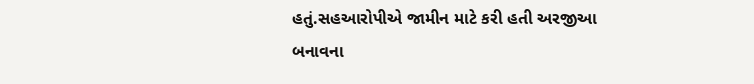હતું.સહઆરોપીએ જામીન માટે કરી હતી અરજીઆ બનાવના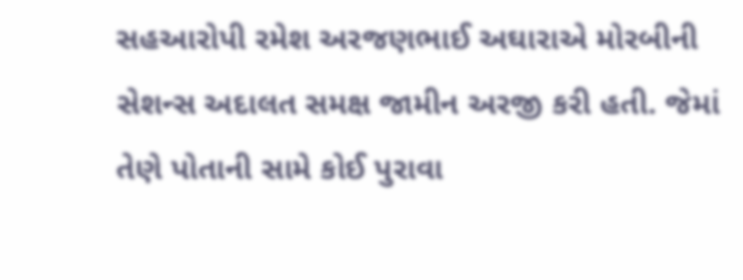સહઆરોપી રમેશ અરજણભાઈ અઘારાએ મોરબીની સેશન્સ અદાલત સમક્ષ જામીન અરજી કરી હતી. જેમાં તેણે પોતાની સામે કોઈ પુરાવા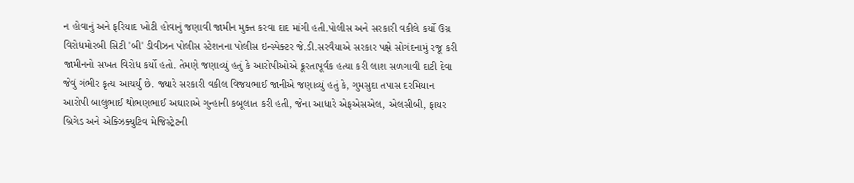ન હોવાનું અને ફરિયાદ ખોટી હોવાનું જણાવી જામીન મુક્ત કરવા દાદ માંગી હતી.પોલીસ અને સરકારી વકીલે કર્યો ઉગ્ર વિરોધમોરબી સિટી 'બી' ડીવીઝન પોલીસ સ્ટેશનના પોલીસ ઇન્સ્પેક્ટર જે.ડી.સરવૈયાએ સરકાર પક્ષે સોગંદનામું રજૂ કરી જામીનનો સખત વિરોધ કર્યો હતો. તેમણે જણાવ્યું હતું કે આરોપીઓએ ક્રૂરતાપૂર્વક હત્યા કરી લાશ સળગાવી દાટી દેવા જેવું ગંભીર કૃત્ય આચર્યું છે. જ્યારે સરકારી વકીલ વિજયભાઈ જાનીએ જણાવ્યું હતું કે, ગુમસુદા તપાસ દરમિયાન આરોપી બાલુભાઈ થોભણભાઈ અઘારાએ ગુન્હાની કબૂલાત કરી હતી, જેના આધારે એફએસએલ, એલસીબી, ફાયર બ્રિગેડ અને એક્ઝિક્યુટિવ મેજિસ્ટ્રેટની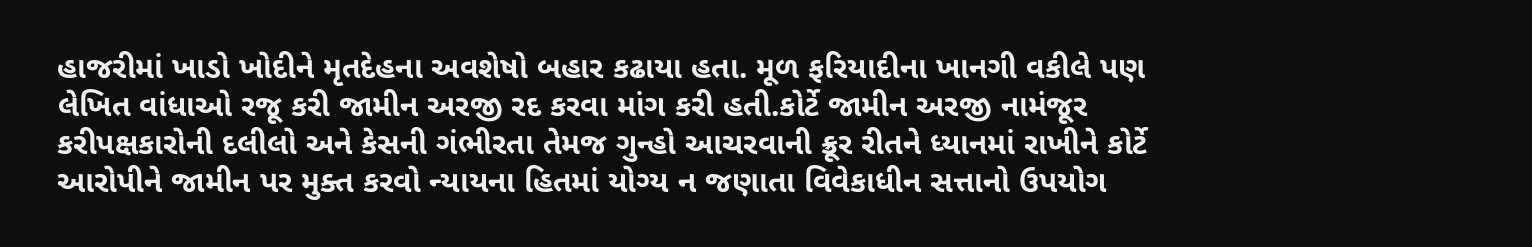હાજરીમાં ખાડો ખોદીને મૃતદેહના અવશેષો બહાર કઢાયા હતા. મૂળ ફરિયાદીના ખાનગી વકીલે પણ લેખિત વાંધાઓ રજૂ કરી જામીન અરજી રદ કરવા માંગ કરી હતી.કોર્ટે જામીન અરજી નામંજૂર કરીપક્ષકારોની દલીલો અને કેસની ગંભીરતા તેમજ ગુન્હો આચરવાની ક્રૂર રીતને ધ્યાનમાં રાખીને કોર્ટે આરોપીને જામીન પર મુક્ત કરવો ન્યાયના હિતમાં યોગ્ય ન જણાતા વિવેકાધીન સત્તાનો ઉપયોગ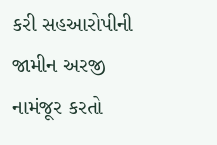કરી સહઆરોપીની જામીન અરજી નામંજૂર કરતો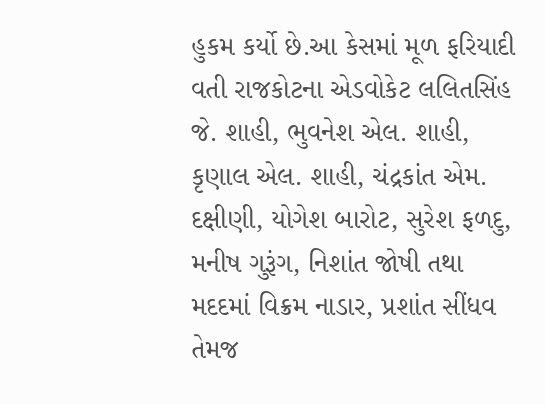હુકમ કર્યો છે.આ કેસમાં મૂળ ફરિયાદી વતી રાજકોટના એડવોકેટ લલિતસિંહ જે. શાહી, ભુવનેશ એલ. શાહી, કૃણાલ એલ. શાહી, ચંદ્રકાંત એમ. દક્ષીણી, યોગેશ બારોટ, સુરેશ ફળદુ, મનીષ ગુરૂંગ, નિશાંત જોષી તથા મદદમાં વિક્રમ નાડાર, પ્રશાંત સીંધવ તેમજ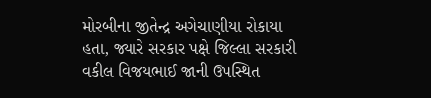મોરબીના જીતેન્દ્ર અગેચાણીયા રોકાયા હતા, જ્યારે સરકાર પક્ષે જિલ્લા સરકારી વકીલ વિજયભાઈ જાની ઉપસ્થિત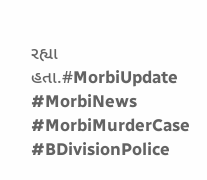રહ્યા હતા.#MorbiUpdate #MorbiNews #MorbiMurderCase #BDivisionPolice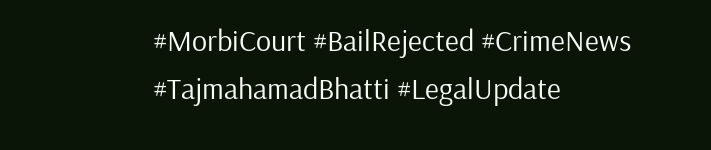#MorbiCourt #BailRejected #CrimeNews #TajmahamadBhatti #LegalUpdate